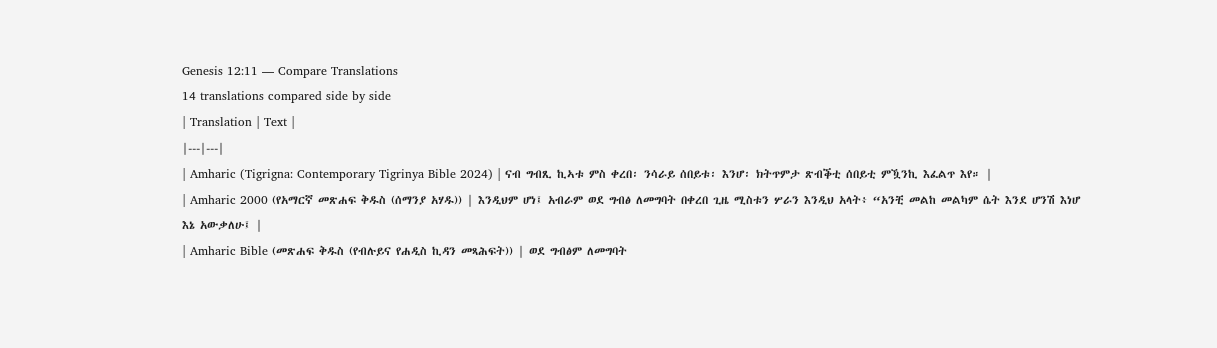Genesis 12:11 — Compare Translations
14 translations compared side by side
| Translation | Text |
|---|---|
| Amharic (Tigrigna: Contemporary Tigrinya Bible 2024) | ናብ ግብጺ ኪኣቱ ምስ ቀረበ፡ ንሳራይ ሰበይቱ፡ እንሆ፡ ክትጥምታ ጽብቕቲ ሰበይቲ ምዃንኪ እፈልጥ እየ። |
| Amharic 2000 (የአማርኛ መጽሐፍ ቅዱስ (ሰማንያ አሃዱ)) | እንዲህም ሆነ፤ አብራም ወደ ግብፅ ለመግባት በቀረበ ጊዜ ሚስቱን ሦራን እንዲህ አላት፥ “አንቺ መልከ መልካም ሴት እንደ ሆንሽ እነሆ እኔ አውቃለሁ፤ |
| Amharic Bible (መጽሐፍ ቅዱስ (የብሉይና የሐዲስ ኪዳን መጻሕፍት)) | ወደ ግብፅም ለመግባት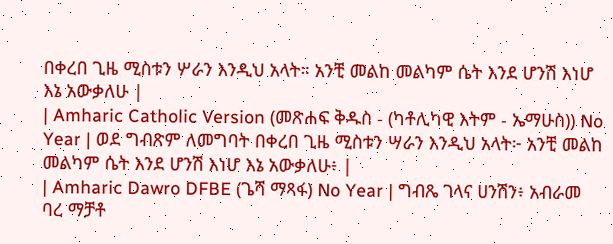በቀረበ ጊዜ ሚስቱን ሦራን እንዲህ አላት። አንቺ መልከ መልካም ሴት እንደ ሆንሽ እነሆ እኔ አውቃለሁ |
| Amharic Catholic Version (መጽሐፍ ቅዱስ - (ካቶሊካዊ እትም - ኤማሁስ)) No Year | ወደ ግብጽም ለመግባት በቀረበ ጊዜ ሚስቱን ሣራን እንዲህ አላት፦ አንቺ መልከ መልካም ሴት እንደ ሆንሽ እነሆ እኔ አውቃለሁ፥ |
| Amharic Dawro DFBE (ጌሻ ማጻፋ) No Year | ግብጼ ገላና ሀንሽን፥ አብራመ ባረ ማቻቶ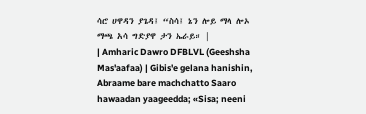ሳሮ ሀዋዳን ያጌዳ፤ “ስሳ፤ ኔን ሎይ ማላ ሎኦ ማጫ አሳ ግድያዋ ታን ኤራይ። |
| Amharic Dawro DFBLVL (Geeshsha Mas'aafaa) | Gibis'e gelana hanishin, Abraame bare machchatto Saaro hawaadan yaageedda; «Sisa; neeni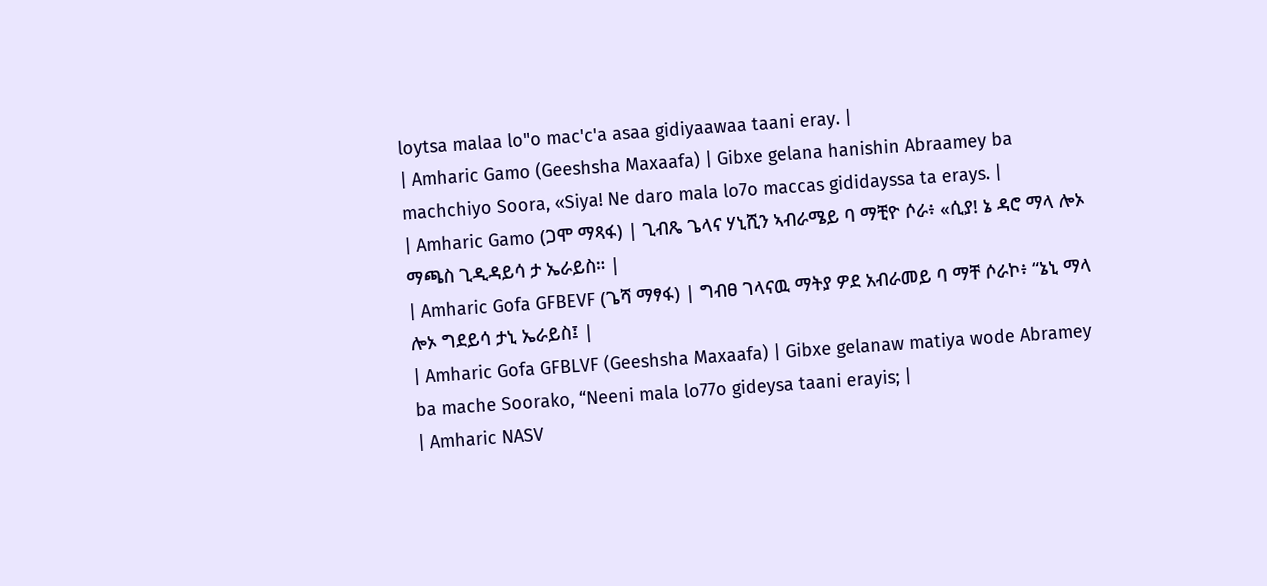loytsa malaa lo"o mac'c'a asaa gidiyaawaa taani eray. |
| Amharic Gamo (Geeshsha Maxaafa) | Gibxe gelana hanishin Abraamey ba machchiyo Soora, «Siya! Ne daro mala lo7o maccas gididayssa ta erays. |
| Amharic Gamo (ጋሞ ማጻፋ) | ጊብጼ ጌላና ሃኒሺን ኣብራሜይ ባ ማቺዮ ሶራ፥ «ሲያ! ኔ ዳሮ ማላ ሎኦ ማጫስ ጊዲዳይሳ ታ ኤራይስ። |
| Amharic Gofa GFBEVF (ጌሻ ማፃፋ) | ግብፀ ገላናዉ ማትያ ዎደ አብራመይ ባ ማቸ ሶራኮ፥ “ኔኒ ማላ ሎኦ ግደይሳ ታኒ ኤራይስ፤ |
| Amharic Gofa GFBLVF (Geeshsha Maxaafa) | Gibxe gelanaw matiya wode Abramey ba mache Soorako, “Neeni mala lo77o gideysa taani erayis; |
| Amharic NASV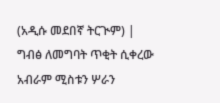(አዲሱ መደበኛ ትርጒም) | ግብፅ ለመግባት ጥቂት ሲቀረው አብራም ሚስቱን ሦራን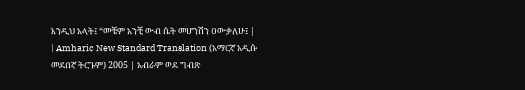እንዲህ አላት፤ “መቼም አንቺ ውብ ሴት መሆንሽን ዐውቃለሁ፤ |
| Amharic New Standard Translation (አማርኛ አዲሱ መደበኛ ትርጉም) 2005 | አብራም ወደ ግብጽ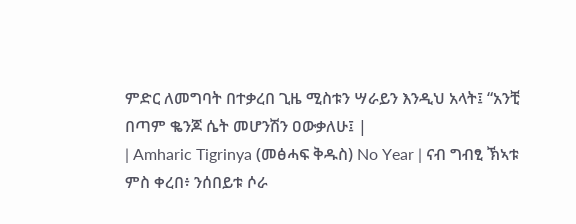ምድር ለመግባት በተቃረበ ጊዜ ሚስቱን ሣራይን እንዲህ አላት፤ “አንቺ በጣም ቈንጆ ሴት መሆንሽን ዐውቃለሁ፤ |
| Amharic Tigrinya (መፅሓፍ ቅዱስ) No Year | ናብ ግብፂ ኽኣቱ ምስ ቀረበ፥ ንሰበይቱ ሶራ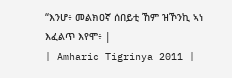“እንሆ፥ መልክዐኛ ሰበይቲ ኸም ዝኾንኪ ኣነ እፈልጥ እየሞ፥ |
| Amharic Tigrinya 2011 |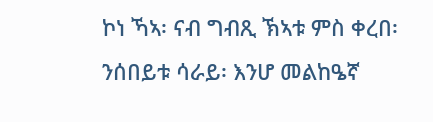ኮነ ኻኣ፡ ናብ ግብጺ ኽኣቱ ምስ ቀረበ፡ ንሰበይቱ ሳራይ፡ እንሆ መልከዔኛ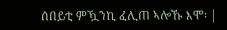ሰበይቲ ምዃንኪ ፈሊጠ ኣሎኹ እሞ፡ |